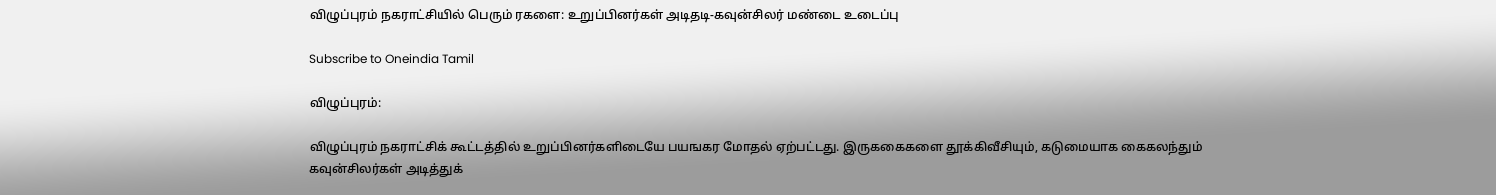விழுப்புரம் நகராட்சியில் பெரும் ரகளை: உறுப்பினர்கள் அடிதடி-கவுன்சிலர் மண்டை உடைப்பு

Subscribe to Oneindia Tamil

விழுப்புரம்:

விழுப்புரம் நகராட்சிக் கூட்டத்தில் உறுப்பினர்களிடையே பயஙகர மோதல் ஏற்பட்டது. இருககைகளை தூக்கிவீசியும், கடுமையாக கைகலந்தும் கவுன்சிலர்கள் அடித்துக்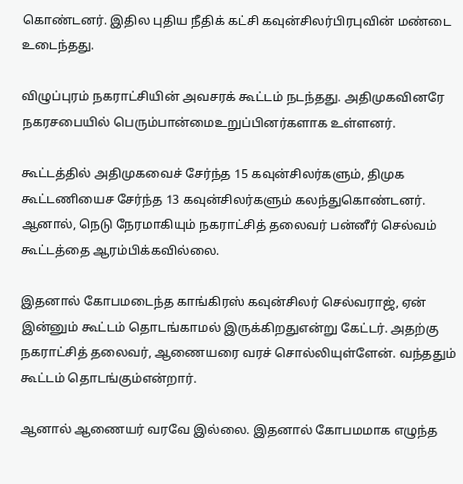கொண்டனர். இதில புதிய நீதிக் கட்சி கவுன்சிலர்பிரபுவின் மண்டை உடைந்தது.

விழுப்புரம் நகராட்சியின் அவசரக் கூட்டம் நடந்தது. அதிமுகவினரே நகரசபையில் பெரும்பான்மைஉறுப்பினர்களாக உள்ளனர்.

கூட்டத்தில் அதிமுகவைச் சேர்ந்த 15 கவுன்சிலர்களும், திமுக கூட்டணியைச சேர்ந்த 13 கவுன்சிலர்களும் கலந்துகொண்டனர். ஆனால், நெடு நேரமாகியும் நகராட்சித் தலைவர் பன்னீர் செல்வம் கூட்டத்தை ஆரம்பிக்கவில்லை.

இதனால் கோபமடைந்த காங்கிரஸ் கவுன்சிலர் செல்வராஜ், ஏன் இன்னும் கூட்டம் தொடங்காமல் இருக்கிறதுஎன்று கேட்டர். அதற்கு நகராட்சித் தலைவர், ஆணையரை வரச் சொல்லியுள்ளேன். வந்ததும் கூட்டம் தொடங்கும்என்றார்.

ஆனால் ஆணையர் வரவே இல்லை. இதனால் கோபமமாக எழுந்த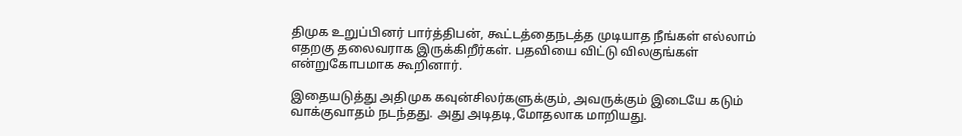திமுக உறுப்பினர் பார்த்திபன், கூட்டத்தைநடத்த முடியாத நீங்கள் எல்லாம் எதறகு தலைவராக இருக்கிறீர்கள். பதவியை விட்டு விலகுங்கள் என்றுகோபமாக கூறினார்.

இதையடுத்து அதிமுக கவுன்சிலர்களுக்கும், அவருக்கும் இடையே கடும் வாக்குவாதம் நடந்தது. அது அடிதடி,மோதலாக மாறியது.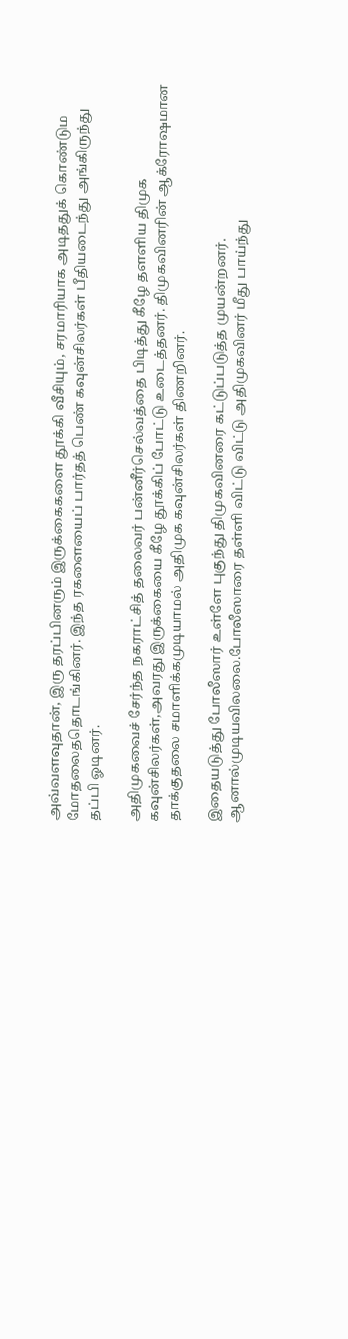அவ்வளவுதான், இரு தரப்பினரும் இருக்கைகளை தூக்கி வீசியும், சரமாரியாக அடிததுக் கொண்டும மோதலைததொடங்கினர். இந்த ரகளையைப் பார்தத் பெண் கவுன்சிலர்கள் பீதியடைந்து அங்கிருந்து தப்பி ஓடினர்.

அதிமுகவைச் சேர்ந்த நகராட்சித் தலைவர் பன்னீர்செல்வத்தை பிடித்து கீழே தளளிய திமுக கவுன்சிலர்கள்,அவரது இருக்கையை கீழே தூக்கிப் போட்டு உடைத்தனர். திமுகவினரின் ஆக்ரோஷமான தாக்குதலை சமாளிக்கமுடியாமல் அதிமுக கவுன்சிலர்கள் திணறினர்.

இதையடுத்து போலீஸார் உள்ளே புகுந்து திமுகவினரை கட்டுப்படுத்த முயன்றனர். ஆனால்முடியவிலலை.போலீஸாரை தள்ளி விட்டு விட்டு அதிமுகவினர் மீது பாய்ந்து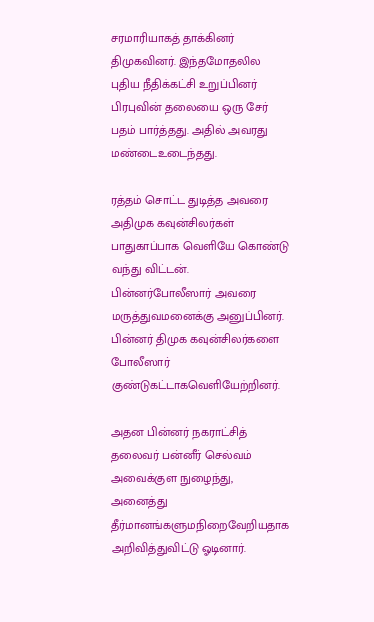சரமாரியாகத் தாக்கினர் திமுகவினர். இந்தமோதலில புதிய நீதிக்கட்சி உறுப்பினர் பிரபுவின் தலையை ஒரு சேர் பதம் பார்த்தது. அதில் அவரது மண்டைஉடைந்தது.

ரத்தம் சொட்ட துடித்த அவரை அதிமுக கவுன்சிலர்கள் பாதுகாப்பாக வெளியே கொண்டு வந்து விட்டன். பின்னர்போலீஸார் அவரை மருத்துவமனைக்கு அனுப்பினர். பின்னர் திமுக கவுன்சிலர்களை போலீஸார் குண்டுகட்டாகவெளியேற்றினர்.

அதன பின்னர் நகராட்சித் தலைவர் பன்னீர் செல்வம் அவைக்குள நுழைந்து, அனைத்து தீர்மானங்களுமநிறைவேறியதாக அறிவித்துவிட்டு ஓடினார்.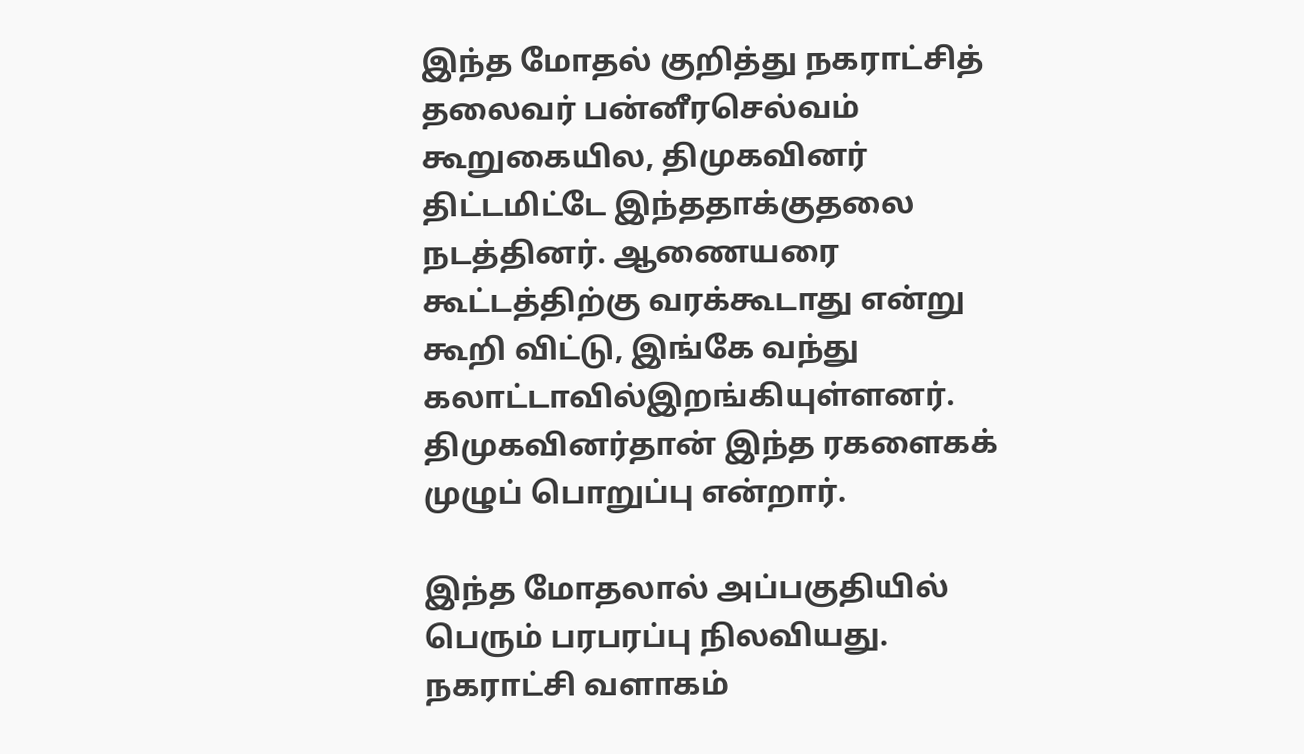இந்த மோதல் குறித்து நகராட்சித் தலைவர் பன்னீரசெல்வம் கூறுகையில, திமுகவினர் திட்டமிட்டே இந்ததாக்குதலை நடத்தினர். ஆணையரை கூட்டத்திற்கு வரக்கூடாது என்று கூறி விட்டு, இங்கே வந்து கலாட்டாவில்இறங்கியுள்ளனர். திமுகவினர்தான் இந்த ரகளைகக் முழுப் பொறுப்பு என்றார்.

இந்த மோதலால் அப்பகுதியில் பெரும் பரபரப்பு நிலவியது. நகராட்சி வளாகம்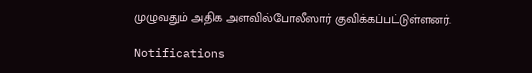முழுவதும் அதிக அளவில்போலீஸார் குவிக்கப்பட்டுள்ளனர்.

Notifications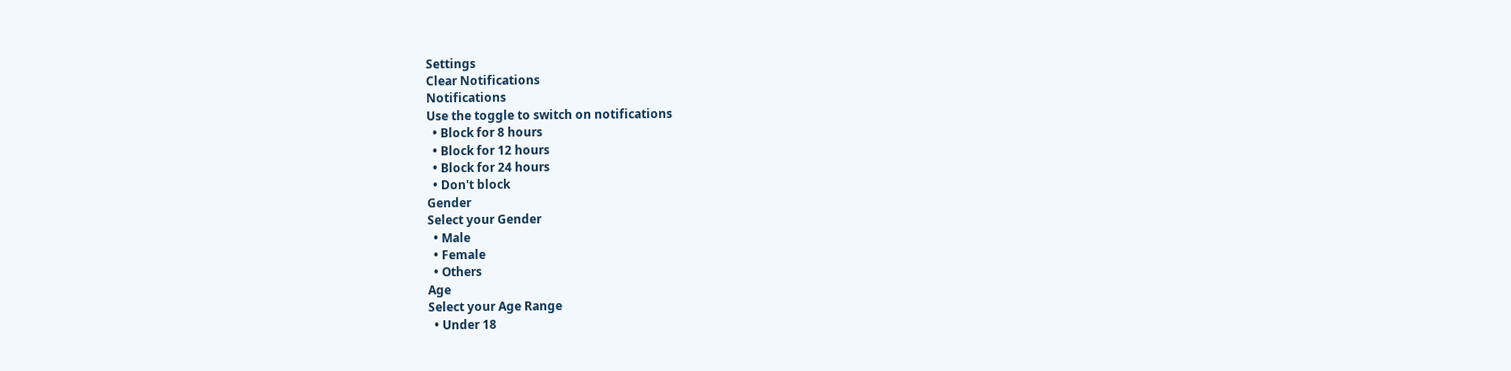Settings
Clear Notifications
Notifications
Use the toggle to switch on notifications
  • Block for 8 hours
  • Block for 12 hours
  • Block for 24 hours
  • Don't block
Gender
Select your Gender
  • Male
  • Female
  • Others
Age
Select your Age Range
  • Under 18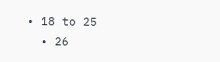• 18 to 25
  • 26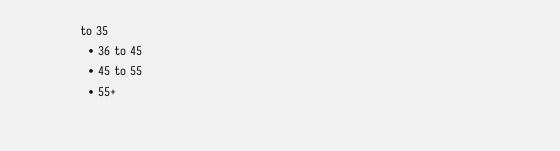to 35
  • 36 to 45
  • 45 to 55
  • 55+